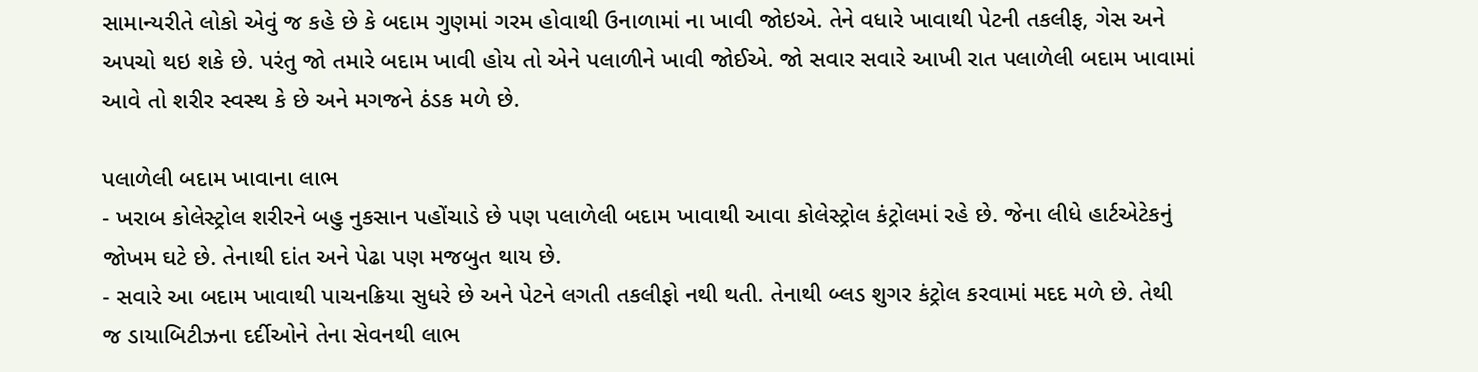સામાન્યરીતે લોકો એવું જ કહે છે કે બદામ ગુણમાં ગરમ હોવાથી ઉનાળામાં ના ખાવી જોઇએ. તેને વધારે ખાવાથી પેટની તકલીફ, ગેસ અને અપચો થઇ શકે છે. પરંતુ જો તમારે બદામ ખાવી હોય તો એને પલાળીને ખાવી જોઈએ. જો સવાર સવારે આખી રાત પલાળેલી બદામ ખાવામાં આવે તો શરીર સ્વસ્થ કે છે અને મગજને ઠંડક મળે છે.

પલાળેલી બદામ ખાવાના લાભ
- ખરાબ કોલેસ્ટ્રોલ શરીરને બહુ નુકસાન પહોંચાડે છે પણ પલાળેલી બદામ ખાવાથી આવા કોલેસ્ટ્રોલ કંટ્રોલમાં રહે છે. જેના લીધે હાર્ટએટેકનું જોખમ ઘટે છે. તેનાથી દાંત અને પેઢા પણ મજબુત થાય છે.
- સવારે આ બદામ ખાવાથી પાચનક્રિયા સુધરે છે અને પેટને લગતી તકલીફો નથી થતી. તેનાથી બ્લડ શુગર કંટ્રોલ કરવામાં મદદ મળે છે. તેથી જ ડાયાબિટીઝના દર્દીઓને તેના સેવનથી લાભ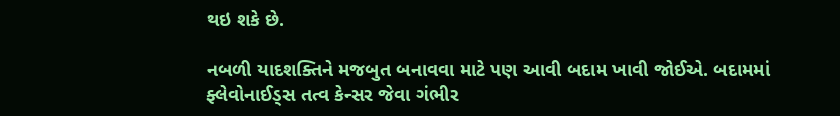થઇ શકે છે.

નબળી યાદશક્તિને મજબુત બનાવવા માટે પણ આવી બદામ ખાવી જોઈએ. બદામમાં ફ્લેવોનાઈડ્સ તત્વ કેન્સર જેવા ગંભીર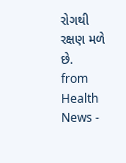રોગથી રક્ષણ મળે છે.
from Health News -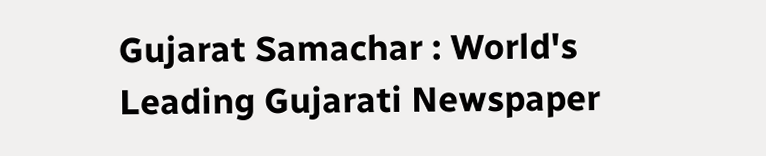Gujarat Samachar : World's Leading Gujarati Newspaper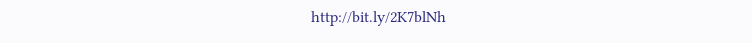http://bit.ly/2K7blNh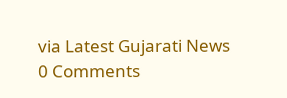via Latest Gujarati News
0 Comments